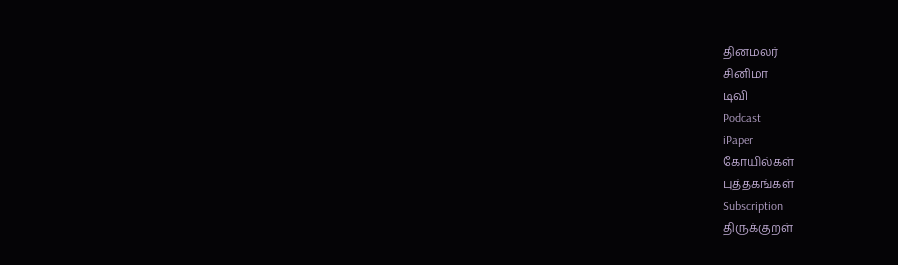தினமலர்
சினிமா
டிவி
Podcast
iPaper
கோயில்கள்
புத்தகங்கள்
Subscription
திருக்குறள்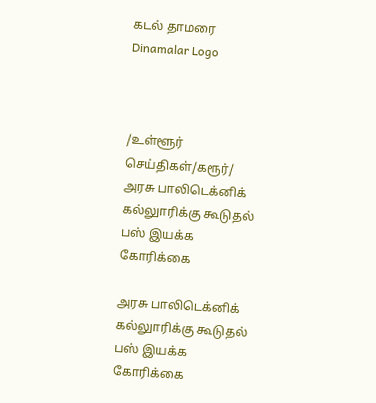கடல் தாமரை
Dinamalar Logo



/உள்ளூர் செய்திகள்/கரூர்/ அரசு பாலிடெக்னிக் கல்லுாரிக்கு கூடுதல் பஸ் இயக்க கோரிக்கை

அரசு பாலிடெக்னிக் கல்லுாரிக்கு கூடுதல் பஸ் இயக்க கோரிக்கை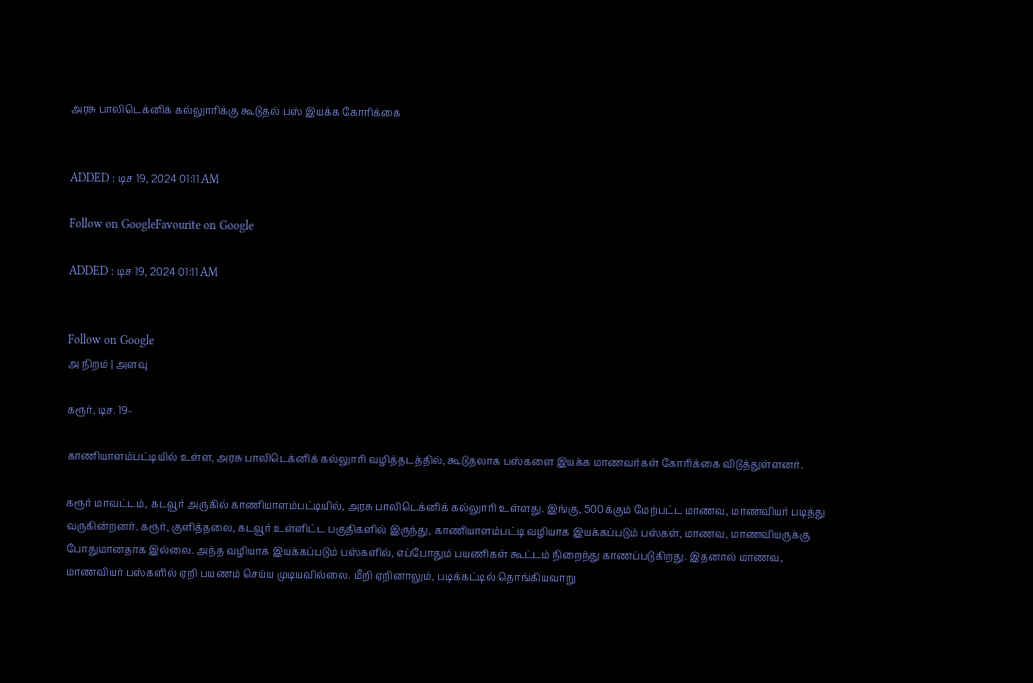அரசு பாலிடெக்னிக் கல்லுாரிக்கு கூடுதல் பஸ் இயக்க கோரிக்கை


ADDED : டிச 19, 2024 01:11 AM

Follow on GoogleFavourite on Google

ADDED : டிச 19, 2024 01:11 AM


Follow on Google
அ நிறம் | அளவு

கரூர், டிச. 19-

காணியாளம்பட்டியில் உள்ள, அரசு பாலிடெக்னிக் கல்லுாரி வழித்தடத்தில், கூடுதலாக பஸ்களை இயக்க மாணவர்கள் கோரிக்கை விடுத்துள்ளனர்.

கரூர் மாவட்டம், கடவூர் அருகில் காணியாளம்பட்டியில், அரசு பாலிடெக்னிக் கல்லுாரி உள்ளது. இங்கு, 500க்கும் மேற்பட்ட மாணவ, மாணவியர் படித்து வருகின்றனர். கரூர், குளித்தலை, கடவூர் உள்ளிட்ட பகுதிகளில் இருந்து, காணியாளம்பட்டி வழியாக இயக்கப்படும் பஸ்கள், மாணவ, மாணவியருக்கு போதுமானதாக இல்லை. அந்த வழியாக இயக்கப்படும் பஸ்களில், எப்போதும் பயணிகள் கூட்டம் நிறைந்து காணப்படுகிறது. இதனால் மாணவ, மாணவியர் பஸ்களில் ஏறி பயணம் செய்ய முடியவில்லை. மீறி ஏறினாலும், படிக்கட்டில் தொங்கியவாறு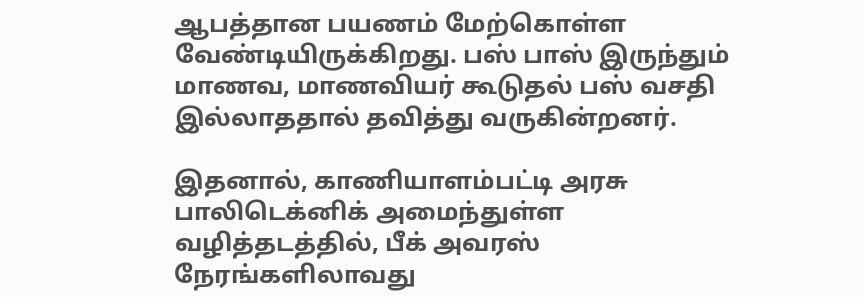ஆபத்தான பயணம் மேற்கொள்ள வேண்டியிருக்கிறது. பஸ் பாஸ் இருந்தும் மாணவ, மாணவியர் கூடுதல் பஸ் வசதி இல்லாததால் தவித்து வருகின்றனர்.

இதனால், காணியாளம்பட்டி அரசு பாலிடெக்னிக் அமைந்துள்ள வழித்தடத்தில், பீக் அவரஸ் நேரங்களிலாவது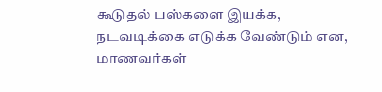கூடுதல் பஸ்களை இயக்க, நடவடிக்கை எடுக்க வேண்டும் என, மாணவர்கள்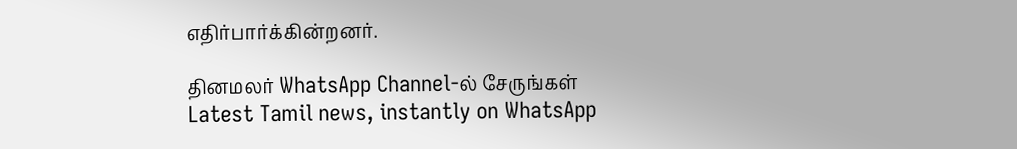எதிர்பார்க்கின்றனர்.

தினமலர் WhatsApp Channel-ல் சேருங்கள்
Latest Tamil news, instantly on WhatsApp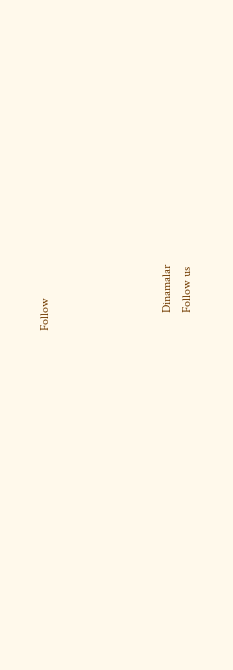Follow





      Dinamalar
      Follow us